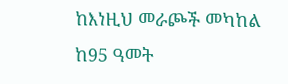ከእነዚህ መራጮች መካከል ከ95 ዓመት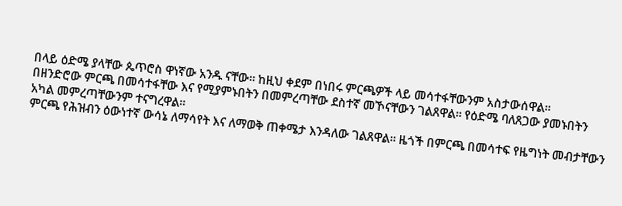በላይ ዕድሜ ያላቸው ጴጥሮስ ዋነኛው አንዱ ናቸው። ከዚህ ቀደም በነበሩ ምርጫዎች ላይ መሳተፋቸውንም አስታውሰዋል።
በዘንድሮው ምርጫ በመሳተፋቸው እና የሚያምኑበትን በመምረጣቸው ደስተኛ መኾናቸውን ገልጸዋል። የዕድሜ ባለጸጋው ያመኑበትን አካል መምረጣቸውንም ተናግረዋል።
ምርጫ የሕዝብን ዕውነተኛ ውሳኔ ለማሳየት እና ለማወቅ ጠቀሜታ እንዳለው ገልጸዋል። ዜጎች በምርጫ በመሳተፍ የዜግነት መብታቸውን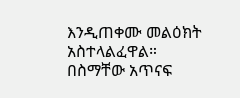እንዲጠቀሙ መልዕክት አስተላልፈዋል።
በስማቸው አጥናፍ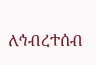ለኅብረተሰብ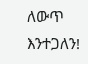ለውጥ እንተጋለን!